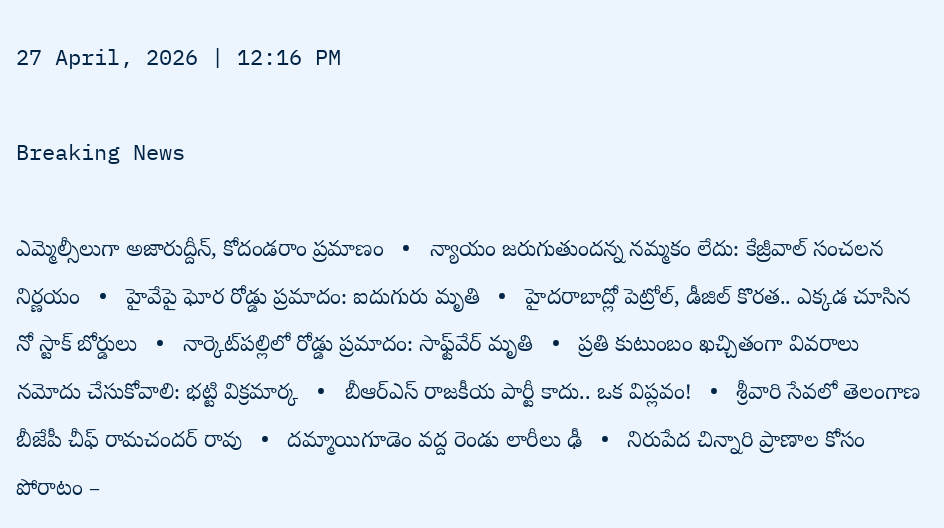27 April, 2026 | 12:16 PM

Breaking News

ఎమ్మెల్సీలుగా అజారుద్దీన్, కోదండరాం ప్రమాణం   •   న్యాయం జరుగుతుందన్న నమ్మకం లేదు: కేజ్రీవాల్ సంచలన నిర్ణయం   •   హైవేపై ఘోర రోడ్డు ప్రమాదం: ఐదుగురు మృతి   •   హైదరాబాద్లో పెట్రోల్, డీజిల్ కొరత.. ఎక్కడ చూసిన నో స్టాక్ బోర్డులు   •   నార్కెట్‌పల్లిలో రోడ్డు ప్రమాదం: సాఫ్ట్‌వేర్ మృతి   •   ప్రతి కుటుంబం ఖచ్చితంగా వివరాలు నమోదు చేసుకోవాలి: భట్టి విక్రమార్క   •   బీఆర్ఎస్ రాజకీయ పార్టీ కాదు.. ఒక విప్లవం!   •   శ్రీవారి సేవలో తెలంగాణ బీజేపీ చీఫ్ రామచందర్ రావు   •   దమ్మాయిగూడెం వద్ద రెండు లారీలు ఢీ   •   నిరుపేద చిన్నారి ప్రాణాల కోసం పోరాటం –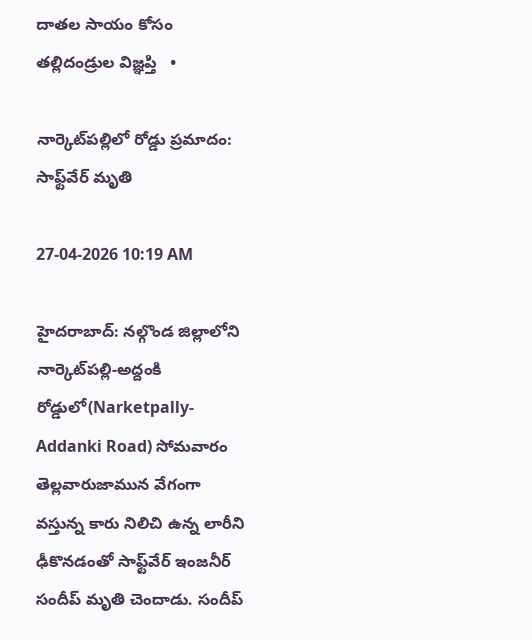దాతల సాయం కోసం తల్లిదండ్రుల విజ్ఞప్తి   •

నార్కెట్‌పల్లిలో రోడ్డు ప్రమాదం: సాఫ్ట్‌వేర్ మృతి

27-04-2026 10:19 AM

హైదరాబాద్: నల్గొండ జిల్లాలోని నార్కెట్‌పల్లి-అద్దంకి రోడ్డులో(Narketpally-Addanki Road) సోమవారం తెల్లవారుజామున వేగంగా వస్తున్న కారు నిలిచి ఉన్న లారీని ఢీకొనడంతో సాఫ్ట్‌వేర్ ఇంజనీర్ సందీప్ మృతి చెందాడు. సందీప్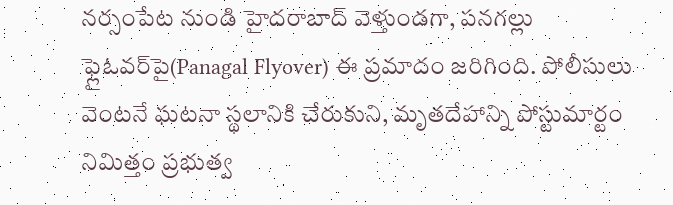నర్సంపేట నుండి హైదరాబాద్ వెళ్తుండగా, పనగల్లు ఫ్లైఓవర్‌పై(Panagal Flyover) ఈ ప్రమాదం జరిగింది. పోలీసులు వెంటనే ఘటనా స్థలానికి చేరుకుని, మృతదేహాన్ని పోస్టుమార్టం నిమిత్తం ప్రభుత్వ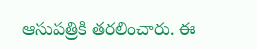ఆసుపత్రికి తరలించారు. ఈ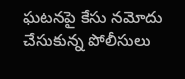ఘటనపై కేసు నమోదు చేసుకున్న పోలీసులు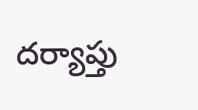దర్యాప్తు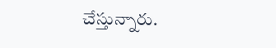చేస్తున్నారు.